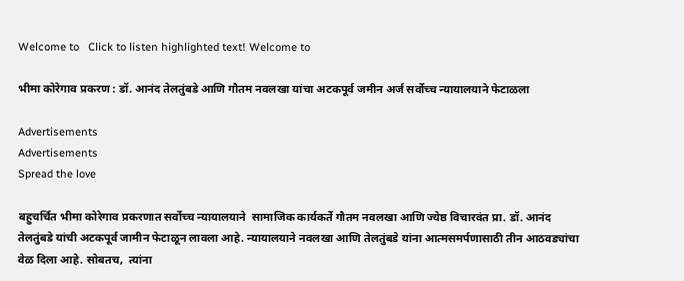Welcome to   Click to listen highlighted text! Welcome to

भीमा कोरेगाव प्रकरण : डॉ. आनंद तेलतुंबडे आणि गौतम नवलखा यांचा अटकपूर्व जमीन अर्ज सर्वोच्च न्यायालयाने फेटाळला

Advertisements
Advertisements
Spread the love

बहुचर्चित भीमा कोरेगाव प्रकरणात सर्वोच्च न्यायालयाने  सामाजिक कार्यकर्ते गौतम नवलखा आणि ज्येष्ठ विचारवंत प्रा. डॉ. आनंद तेलतुंबडे यांची अटकपूर्व जामीन फेटाळून लावला आहे. न्यायालयाने नवलखा आणि तेलतुंबडे यांना आत्मसमर्पणासाठी तीन आठवड्यांचा  वेळ दिला आहे. सोबतच,  त्यांना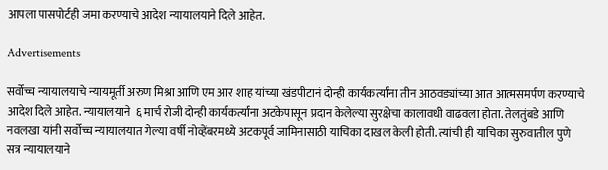आपला पासपोर्टही जमा करण्याचे आदेश न्यायालयाने दिले आहेत.

Advertisements

सर्वोच्च न्यायालयाचे न्यायमूर्ती अरुण मिश्रा आणि एम आर शाह यांच्या खंडपीटानं दोन्ही कार्यकर्त्यांना तीन आठवड्यांच्या आत आत्मसमर्पण करण्याचे आदेश दिले आहेत. न्यायालयाने  ६ मार्च रोजी दोन्ही कार्यकर्त्यांना अटकेपासून प्रदान केलेल्या सुरक्षेचा कालावधी वाढवला होता. तेलतुंबडे आणि नवलखा यांनी सर्वोच्च न्यायालयात गेल्या वर्षी नोव्हेंबरमध्ये अटकपूर्व जामिनासाठी याचिका दाखल केली होती. त्यांची ही याचिका सुरुवातील पुणे सत्र न्यायालयाने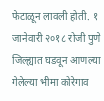फेटाळून लावली होती. १ जानेवारी २०१८ रोजी पुणे जिल्ह्यात घडवून आणल्या गेलेल्या भीमा कोरेगाव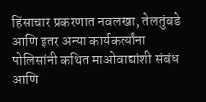हिंसाचार प्रकरणात नवलखा, तेलतुंबडे आणि इतर अन्या कार्यकर्त्यांना पोलिसांनी कथित माओवाद्यांशी संबंध आणि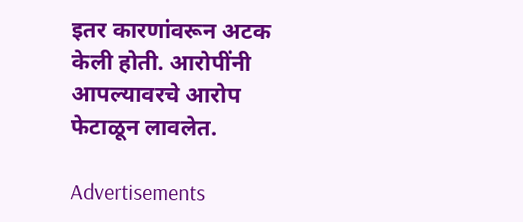इतर कारणांवरून अटक केली होती. आरोपींनी आपल्यावरचे आरोप फेटाळून लावलेत.

Advertisements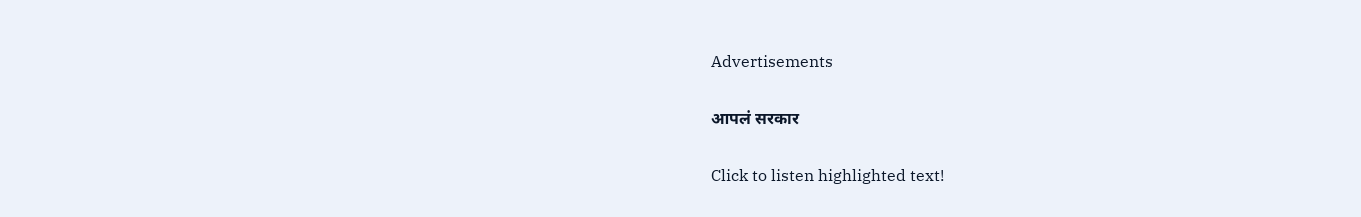Advertisements

आपलं सरकार

Click to listen highlighted text!